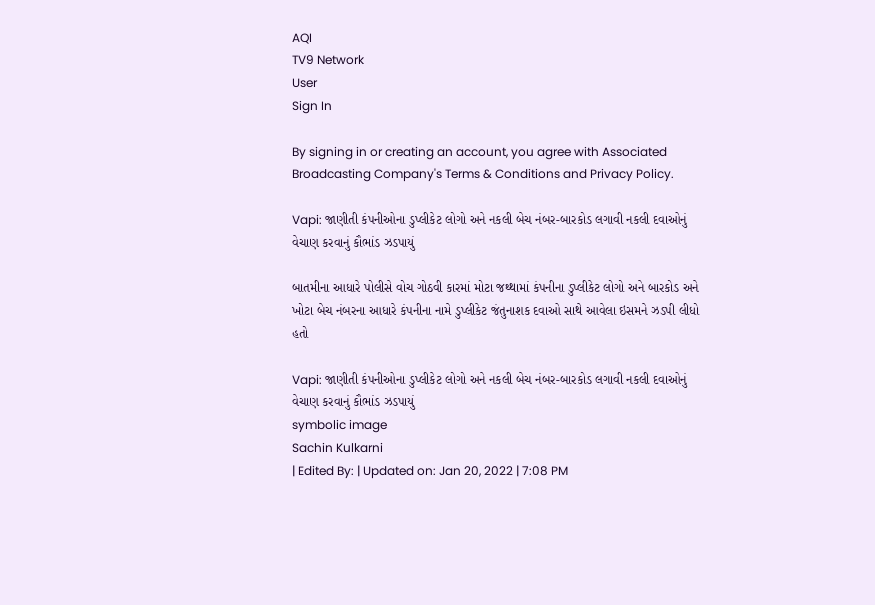AQI
TV9 Network
User
Sign In

By signing in or creating an account, you agree with Associated Broadcasting Company's Terms & Conditions and Privacy Policy.

Vapi: જાણીતી કંપનીઓના ડુપ્લીકેટ લોગો અને નકલી બેચ નંબર-બારકોડ લગાવી નકલી દવાઓનું વેચાણ કરવાનું કૌભાંડ ઝડપાયું

બાતમીના આધારે પોલીસે વોચ ગોઠવી કારમાં મોટા જથ્થામાં કંપનીના ડુપ્લીકેટ લોગો અને બારકોડ અને ખોટા બેચ નંબરના આધારે કંપનીના નામે ડુપ્લીકેટ જંતુનાશક દવાઓ સાથે આવેલા ઇસમને ઝડપી લીધો હતો

Vapi: જાણીતી કંપનીઓના ડુપ્લીકેટ લોગો અને નકલી બેચ નંબર-બારકોડ લગાવી નકલી દવાઓનું વેચાણ કરવાનું કૌભાંડ ઝડપાયું
symbolic image
Sachin Kulkarni
| Edited By: | Updated on: Jan 20, 2022 | 7:08 PM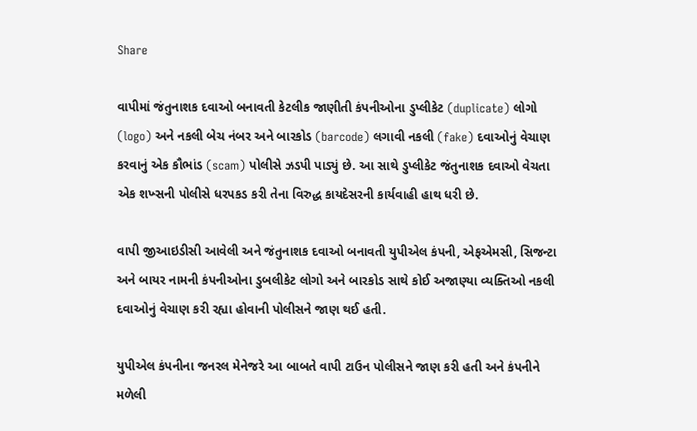Share

વાપીમાં જંતુનાશક દવાઓ બનાવતી કેટલીક જાણીતી કંપનીઓના ડુપ્લીકેટ (duplicate) લોગો (logo) અને નકલી બેચ નંબર અને બારકોડ (barcode) લગાવી નકલી (fake) દવાઓનું વેચાણ કરવાનું એક કૌભાંડ (scam) પોલીસે ઝડપી પાડ્યું છે. આ સાથે ડુપ્લીકેટ જંતુનાશક દવાઓ વેચતા એક શખ્સની પોલીસે ધરપકડ કરી તેના વિરુદ્ધ કાયદેસરની કાર્યવાહી હાથ ધરી છે.

વાપી જીઆઇડીસી આવેલી અને જંતુનાશક દવાઓ બનાવતી યુપીએલ કંપની, એફએમસી, સિજન્ટા અને બાયર નામની કંપનીઓના ડુબલીકેટ લોગો અને બારકોડ સાથે કોઈ અજાણ્યા વ્યક્તિઓ નકલી દવાઓનું વેચાણ કરી રહ્યા હોવાની પોલીસને જાણ થઈ હતી.

યુપીએલ કંપનીના જનરલ મેનેજરે આ બાબતે વાપી ટાઉન પોલીસને જાણ કરી હતી અને કંપનીને મળેલી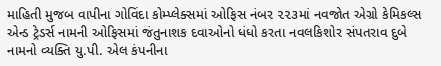માહિતી મુજબ વાપીના ગોવિંદા કોમ્પ્લેક્સમાં ઓફિસ નંબર ૨૨૩માં નવજોત એગ્રો કેમિકલ્સ એન્ડ ટ્રેડર્સ નામની ઓફિસમાં જંતુનાશક દવાઓનો ધંધો કરતા નવલકિશોર સંપતરાવ દુબે નામનો વ્યક્તિ યુ.પી. એલ કંપનીના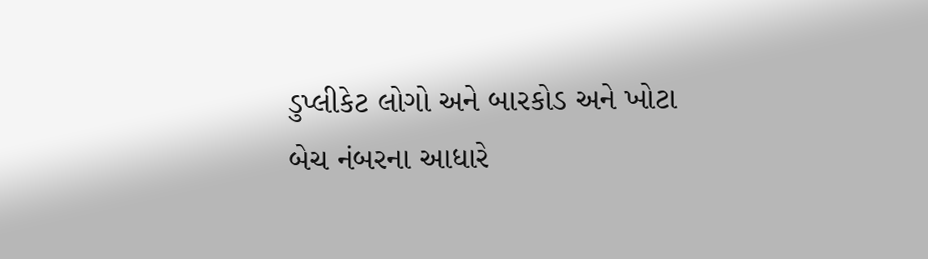ડુપ્લીકેટ લોગો અને બારકોડ અને ખોટા બેચ નંબરના આધારે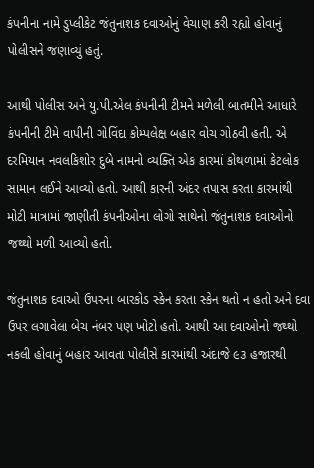કંપનીના નામે ડુપ્લીકેટ જંતુનાશક દવાઓનું વેચાણ કરી રહ્યો હોવાનું પોલીસને જણાવ્યું હતું.

આથી પોલીસ અને યુ.પી.એલ કંપનીની ટીમને મળેલી બાતમીને આધારે કંપનીની ટીમે વાપીની ગોવિંદા કોમ્પલેક્ષ બહાર વોચ ગોઠવી હતી. એ દરમિયાન નવલકિશોર દુબે નામનો વ્યક્તિ એક કારમાં કોથળામાં કેટલોક સામાન લઈને આવ્યો હતો. આથી કારની અંદર તપાસ કરતા કારમાંથી મોટી માત્રામાં જાણીતી કંપનીઓના લોગો સાથેનો જંતુનાશક દવાઓનો જથ્થો મળી આવ્યો હતો.

જંતુનાશક દવાઓ ઉપરના બારકોડ સ્કેન કરતા સ્કેન થતો ન હતો અને દવા ઉપર લગાવેલા બેચ નંબર પણ ખોટો હતો. આથી આ દવાઓનો જથ્થો નકલી હોવાનું બહાર આવતા પોલીસે કારમાંથી અંદાજે ૯૩ હજારથી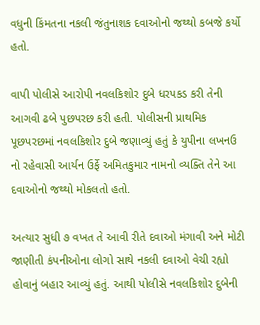વધુની કિંમતના નકલી જંતુનાશક દવાઓનો જથ્થો કબજે કર્યો હતો.

વાપી પોલીસે આરોપી નવલકિશોર દુબે ધરપકડ કરી તેની આગવી ઢબે પુછપરછ કરી હતી. પોલીસની પ્રાથમિક પૂછપરછમાં નવલકિશોર દુબે જણાવ્યું હતું કે યુપીના લખનઉ નો રહેવાસી આર્યન ઉર્ફે અમિતકુમાર નામનો વ્યક્તિ તેને આ દવાઓનો જથ્થો મોકલતો હતો.

અત્યાર સુધી ૭ વખત તે આવી રીતે દવાઓ મંગાવી અને મોટી જાણીતી કંપનીઓના લોગો સાથે નકલી દવાઓ વેચી રહ્યો હોવાનું બહાર આવ્યું હતું. આથી પોલીસે નવલકિશોર દુબેની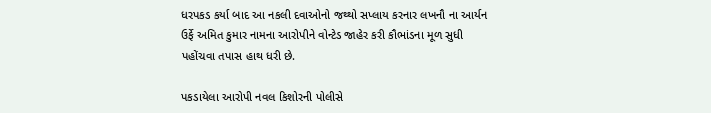ધરપકડ કર્યા બાદ આ નકલી દવાઓનો જથ્થો સપ્લાય કરનાર લખનૌ ના આર્યન ઉર્ફે અમિત કુમાર નામના આરોપીને વોન્ટેડ જાહેર કરી કૌભાંડના મૂળ સુધી પહોંચવા તપાસ હાથ ધરી છે.

પકડાયેલા આરોપી નવલ કિશોરની પોલીસે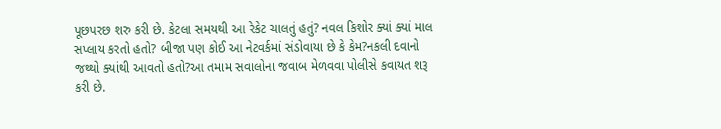પૂછપરછ શરુ કરી છે. કેટલા સમયથી આ રેકેટ ચાલતું હતું? નવલ કિશોર ક્યાં ક્યાં માલ સપ્લાય કરતો હતો? બીજા પણ કોઈ આ નેટવર્કમાં સંડોવાયા છે કે કેમ?નકલી દવાનો જથ્થો ક્યાંથી આવતો હતો?આ તમામ સવાલોના જવાબ મેળવવા પોલીસે કવાયત શરૂ કરી છે.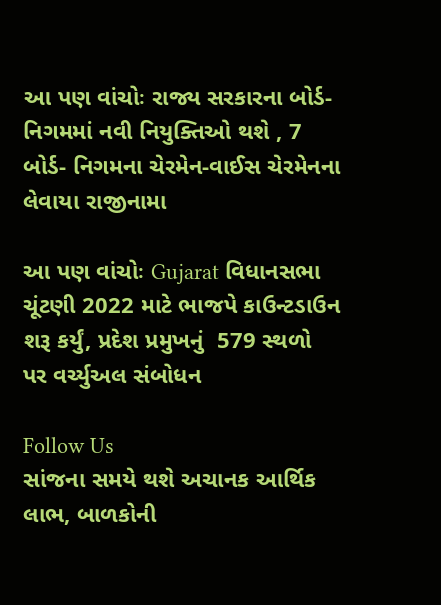આ પણ વાંચોઃ રાજ્ય સરકારના બોર્ડ-નિગમમાં નવી નિયુક્તિઓ થશે , 7 બોર્ડ- નિગમના ચેરમેન-વાઈસ ચેરમેનના લેવાયા રાજીનામા

આ પણ વાંચોઃ Gujarat વિધાનસભા ચૂંટણી 2022 માટે ભાજપે કાઉન્ટડાઉન શરૂ કર્યું, પ્રદેશ પ્રમુખનું  579 સ્થળો પર વર્ચ્યુઅલ સંબોધન

Follow Us
સાંજના સમયે થશે અચાનક આર્થિક લાભ, બાળકોની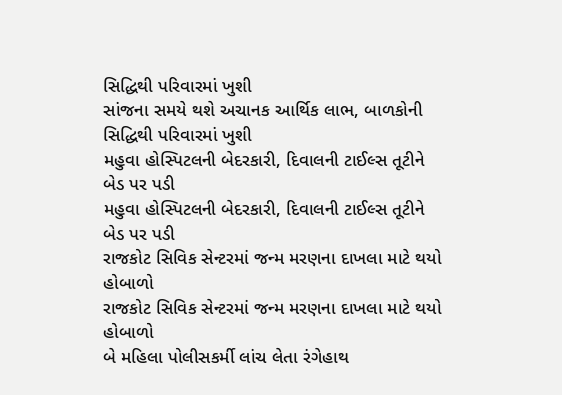સિદ્ધિથી પરિવારમાં ખુશી
સાંજના સમયે થશે અચાનક આર્થિક લાભ, બાળકોની સિદ્ધિથી પરિવારમાં ખુશી
મહુવા હોસ્પિટલની બેદરકારી, દિવાલની ટાઈલ્સ તૂટીને બેડ પર પડી
મહુવા હોસ્પિટલની બેદરકારી, દિવાલની ટાઈલ્સ તૂટીને બેડ પર પડી
રાજકોટ સિવિક સેન્ટરમાં જન્મ મરણના દાખલા માટે થયો હોબાળો
રાજકોટ સિવિક સેન્ટરમાં જન્મ મરણના દાખલા માટે થયો હોબાળો
બે મહિલા પોલીસકર્મી લાંચ લેતા રંગેહાથ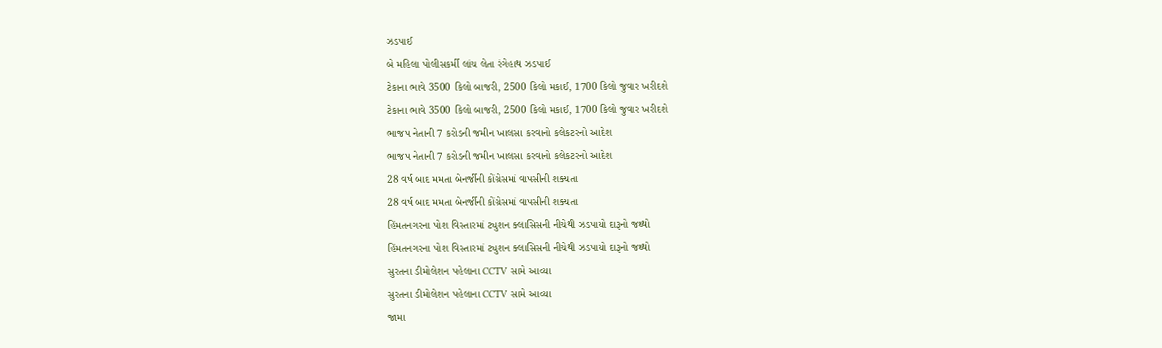ઝડપાઈ
બે મહિલા પોલીસકર્મી લાંચ લેતા રંગેહાથ ઝડપાઈ
ટેકાના ભાવે 3500 કિલો બાજરી, 2500 કિલો મકાઈ, 1700 કિલો જુવાર ખરીદશે
ટેકાના ભાવે 3500 કિલો બાજરી, 2500 કિલો મકાઈ, 1700 કિલો જુવાર ખરીદશે
ભાજપ નેતાની 7 કરોડની જમીન ખાલસા કરવાનો કલેકટરનો આદેશ
ભાજપ નેતાની 7 કરોડની જમીન ખાલસા કરવાનો કલેકટરનો આદેશ
28 વર્ષ બાદ મમતા બેનર્જીની કોંગ્રેસમાં વાપસીની શક્યતા
28 વર્ષ બાદ મમતા બેનર્જીની કોંગ્રેસમાં વાપસીની શક્યતા
હિંમતનગરના પોશ વિસ્તારમાં ટ્યુશન ક્લાસિસની નીચેથી ઝડપાયો દારૂનો જથ્થો
હિંમતનગરના પોશ વિસ્તારમાં ટ્યુશન ક્લાસિસની નીચેથી ઝડપાયો દારૂનો જથ્થો
સુરતના ડીમોલેશન પહેલાના CCTV સામે આવ્યા
સુરતના ડીમોલેશન પહેલાના CCTV સામે આવ્યા
જામા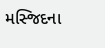મસ્જિદના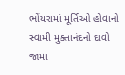ભોંયરામાં મૂર્તિઓ હોવાનો સ્વામી મુક્તાનંદનો દાવો
જામા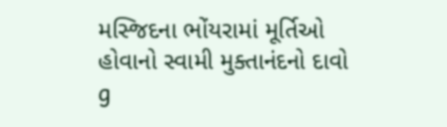મસ્જિદના ભોંયરામાં મૂર્તિઓ હોવાનો સ્વામી મુક્તાનંદનો દાવો
g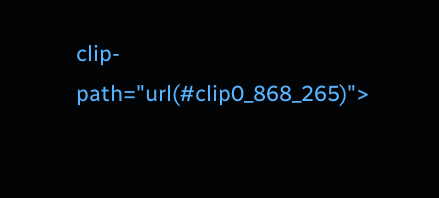clip-path="url(#clip0_868_265)">